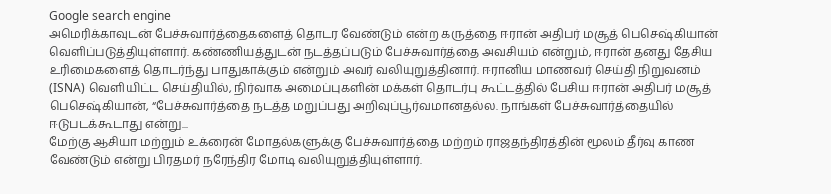Google search engine
அமெரிக்காவுடன் பேச்சுவார்த்தைகளைத் தொடர வேண்டும் என்ற கருத்தை ஈரான் அதிபர் மசூத் பெசெஷ்கியான் வெளிப்படுத்தியுள்ளார். கண்ணியத்துடன் நடத்தப்படும் பேச்சுவார்த்தை அவசியம் என்றும், ஈரான் தனது தேசிய உரிமைகளைத் தொடர்ந்து பாதுகாக்கும் என்றும் அவர் வலியுறுத்தினார். ஈரானிய மாணவர் செய்தி நிறுவனம் (ISNA) வெளியிட்ட செய்தியில், நிர்வாக அமைப்புகளின் மக்கள் தொடர்பு கூட்டத்தில் பேசிய ஈரான் அதிபர் மசூத் பெசெஷ்கியான், “பேச்சுவார்த்தை நடத்த மறுப்பது அறிவுப்பூர்வமானதல்ல. நாங்கள் பேச்சுவார்த்தையில் ஈடுபடக்கூடாது என்று...
மேற்கு ஆசியா மற்றும் உக்ரைன் மோதல்களுக்கு பேச்சுவார்த்தை மற்றம் ராஜதந்திரத்தின் மூலம் தீர்வு காண வேண்டும் என்று பிரதமர் நரேந்திர மோடி வலியுறுத்தியுள்ளார்.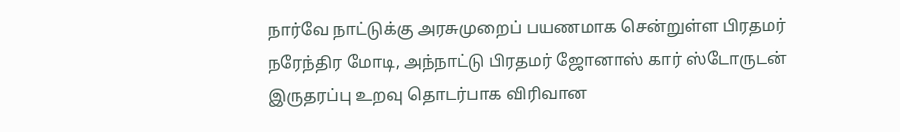நார்வே நாட்டுக்கு அரசுமுறைப் பயணமாக சென்றுள்ள பிரதமர் நரேந்திர மோடி, அந்நாட்டு பிரதமர் ஜோனாஸ் கார் ஸ்டோருடன் இருதரப்பு உறவு தொடர்பாக விரிவான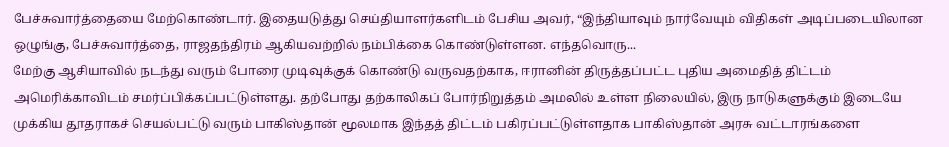பேச்சுவார்த்தையை மேற்கொண்டார். இதையடுத்து செய்தியாளர்களிடம் பேசிய அவர், “இந்தியாவும் நார்வேயும் விதிகள் அடிப்படையிலான ஒழுங்கு, பேச்சுவார்த்தை, ராஜதந்திரம் ஆகியவற்றில் நம்பிக்கை கொண்டுள்ளன. எந்தவொரு...
மேற்கு ஆசியாவில் நடந்து வரும் போரை முடிவுக்குக் கொண்டு வருவதற்காக, ஈரானின் திருத்தப்பட்ட புதிய அமைதித் திட்டம் அமெரிக்காவிடம் சமர்ப்பிக்கப்பட்டுள்ளது. தற்போது தற்காலிகப் போர்நிறுத்தம் அமலில் உள்ள நிலையில், இரு நாடுகளுக்கும் இடையே முக்கிய தூதராகச் செயல்பட்டு வரும் பாகிஸ்தான் மூலமாக இந்தத் திட்டம் பகிரப்பட்டுள்ளதாக பாகிஸ்தான் அரசு வட்டாரங்களை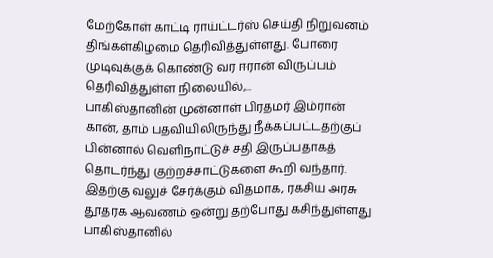மேற்கோள் காட்டி ராய்ட்டர்ஸ் செய்தி நிறுவனம் திங்கள்கிழமை தெரிவித்துள்ளது. போரை முடிவுக்குக் கொண்டு வர ஈரான் விருப்பம் தெரிவித்துள்ள நிலையில்,...
பாகிஸ்தானின் முன்னாள் பிரதமர் இம்ரான் கான், தாம் பதவியிலிருந்து நீக்கப்பட்டதற்குப் பின்னால் வெளிநாட்டுச் சதி இருப்பதாகத் தொடர்ந்து குற்றச்சாட்டுகளை கூறி வந்தார். இதற்கு வலுச் சேர்க்கும் விதமாக, ரகசிய அரசு தூதரக ஆவணம் ஒன்று தற்போது கசிந்துள்ளது பாகிஸ்தானில்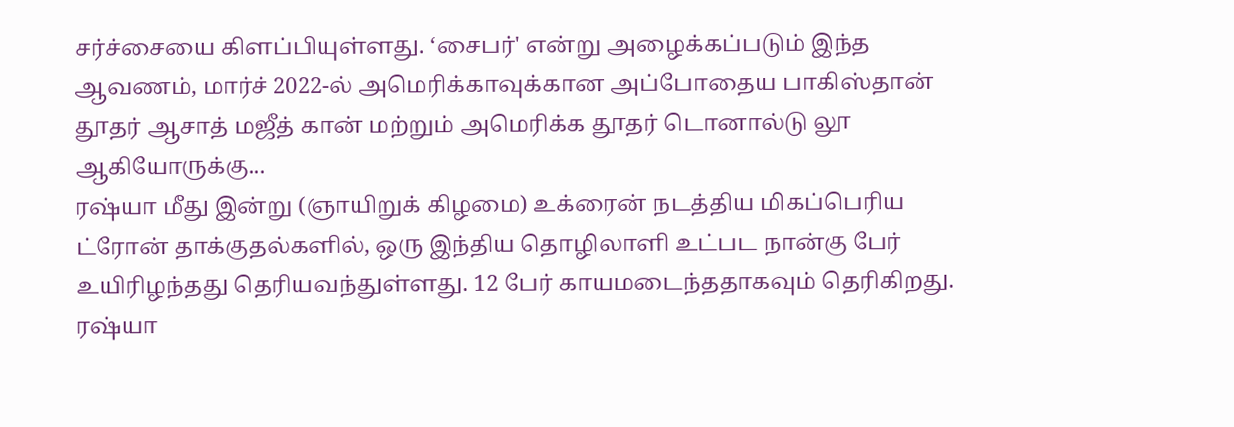சர்ச்சையை கிளப்பியுள்ளது. ‘சைபர்' என்று அழைக்கப்படும் இந்த ஆவணம், மார்ச் 2022-ல் அமெரிக்காவுக்கான அப்போதைய பாகிஸ்தான் தூதர் ஆசாத் மஜீத் கான் மற்றும் அமெரிக்க தூதர் டொனால்டு லூ ஆகியோருக்கு...
ரஷ்யா மீது இன்று (ஞாயிறுக் கிழமை) உக்ரைன் நடத்திய மிகப்பெரிய ட்ரோன் தாக்குதல்களில், ஒரு இந்திய தொழிலாளி உட்பட நான்கு பேர் உயிரிழந்தது தெரியவந்துள்ளது. 12 பேர் காயமடைந்ததாகவும் தெரிகிறது. ரஷ்யா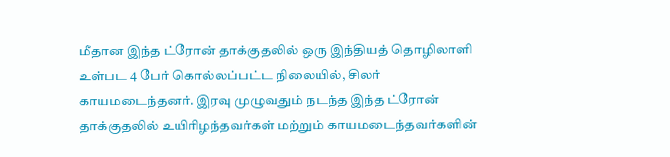மீதான இந்த ட்ரோன் தாக்குதலில் ஒரு இந்தியத் தொழிலாளி உள்பட 4 பேர் கொல்லப்பட்ட நிலையில், சிலர் காயமடைந்தனர். இரவு முழுவதும் நடந்த இந்த ட்ரோன் தாக்குதலில் உயிரிழந்தவர்கள் மற்றும் காயமடைந்தவர்களின்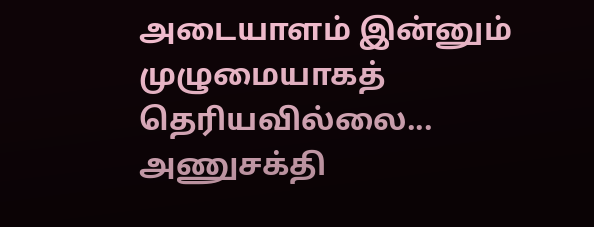அடையாளம் இன்னும் முழுமையாகத் தெரியவில்லை...
அணுசக்தி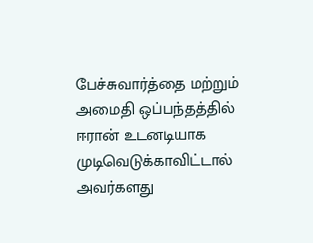பேச்சுவார்த்தை மற்றும் அமைதி ஒப்பந்தத்தில் ஈரான் உடனடியாக முடிவெடுக்காவிட்டால் அவர்களது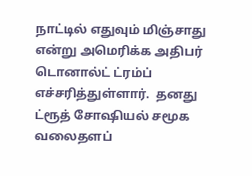நாட்டில் எதுவும் மிஞ்சாது என்று அமெரிக்க அதிபர் டொனால்ட் ட்ரம்ப் எச்சரித்துள்ளார்.  தனது ட்ரூத் சோஷியல் சமூக வலைதளப்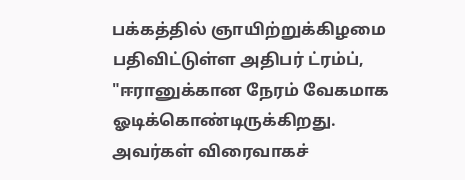பக்கத்தில் ஞாயிற்றுக்கிழமை பதிவிட்டுள்ள அதிபர் ட்ரம்ப், "ஈரானுக்கான நேரம் வேகமாக ஓடிக்கொண்டிருக்கிறது. அவர்கள் விரைவாகச்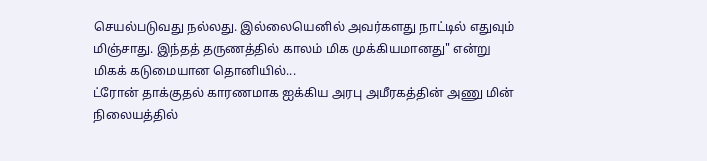செயல்படுவது நல்லது. இல்லையெனில் அவர்களது நாட்டில் எதுவும் மிஞ்சாது. இந்தத் தருணத்தில் காலம் மிக முக்கியமானது" என்று மிகக் கடுமையான தொனியில்...
ட்ரோன் தாக்குதல் காரணமாக ஐக்கிய அரபு அமீரகத்தின் அணு மின் நிலையத்தில்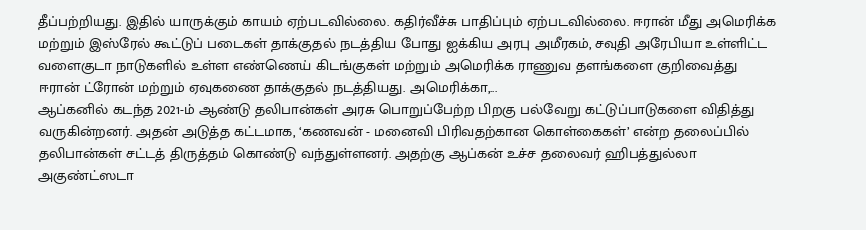தீப்பற்றியது. இதில் யாருக்கும் காயம் ஏற்படவில்லை. கதிர்வீச்சு பாதிப்பும் ஏற்படவில்லை. ஈரான் மீது அமெரிக்க மற்றும் இஸ்ரேல் கூட்டுப் படைகள் தாக்குதல் நடத்திய போது ஐக்கிய அரபு அமீரகம், சவுதி அரேபியா உள்ளிட்ட வளைகுடா நாடுகளில் உள்ள எண்ணெய் கிடங்குகள் மற்றும் அமெரிக்க ராணுவ தளங்களை குறிவைத்து ஈரான் ட்ரோன் மற்றும் ஏவுகணை தாக்குதல் நடத்தியது. அமெரிக்கா,...
ஆப்கனில் கடந்த 2021-ம் ஆண்டு தலிபான்கள் அரசு பொறுப்பேற்ற பிறகு பல்வேறு கட்டுப்பாடுகளை விதித்து வருகின்றனர். அதன் அடுத்த கட்டமாக, ‘கணவன் - மனைவி பிரிவதற்கான கொள்கைகள்’ என்ற தலைப்பில் தலிபான்கள் சட்டத் திருத்தம் கொண்டு வந்துள்ளனர். அதற்கு ஆப்கன் உச்ச தலைவர் ஹிபத்துல்லா அகுண்ட்ஸடா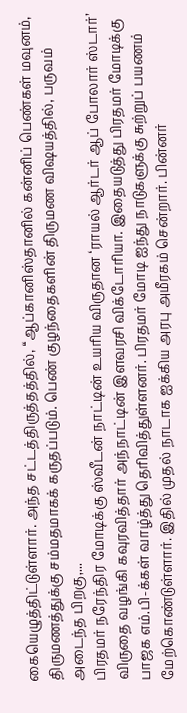கையெழுத்திட்டுள்ளார். அந்த சட்டத்திருத்தத்தில், ‘‘ஆப்கானிஸ்தானில் கன்னிப் பெண்கள் மவுனம், திருமணத்துக்கு சம்மதமாகக் கருதப்படும். பெண் குழந்தைகளின் திருமண விஷயத்தில், பருவம் அடைந்த பிறகு,...
பிரதமர் நரேந்திர மோடிக்கு ஸ்வீடன் நாட்டின் உயரிய விருதான ‘ராயல் ஆர்டர் ஆப் போலார் ஸ்டார்’ விருதை வழங்கி கவுரவித்தார் அந்நாட்டின் இளவரசி விக்டோரியா. இதையடுத்து பிரதமர் மோடிக்கு பாஜக எம்.பி-க்கள் வாழ்த்து தெரிவித்துள்ளனர். பிரதமர் மோடி ஐந்து நாடுகளுக்கு சுற்றுப் பயணம் மேற்கொண்டுள்ளார். இதில் முதல் நாடாக ஐக்கிய அரபு அமீரகம் சென்றார். பின்னர்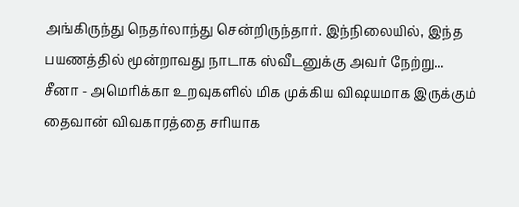அங்கிருந்து நெதர்லாந்து சென்றிருந்தார். இந்நிலையில், இந்த பயணத்தில் மூன்றாவது நாடாக ஸ்வீடனுக்கு அவர் நேற்று...
சீனா - அமெரிக்கா உறவுகளில் மிக முக்கிய விஷயமாக இருக்கும் தைவான் விவகாரத்தை சரியாக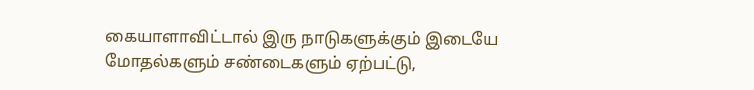கையாளாவிட்டால் இரு நாடுகளுக்கும் இடையே மோதல்களும் சண்டைகளும் ஏற்பட்டு,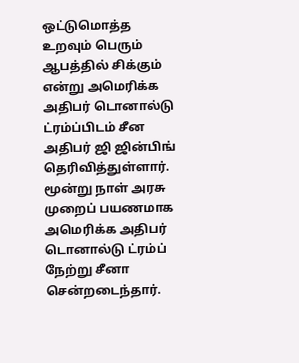ஒட்டுமொத்த உறவும் பெரும் ஆபத்தில் சிக்கும் என்று அமெரிக்க அதிபர் டொனால்டு ட்ரம்ப்பிடம் சீன அதிபர் ஜி ஜின்பிங் தெரிவித்துள்ளார். மூன்று நாள் அரசு முறைப் பயணமாக அமெரிக்க அதிபர் டொனால்டு ட்ரம்ப் நேற்று சீனா சென்றடைந்தார்.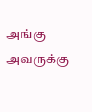அங்கு அவருக்கு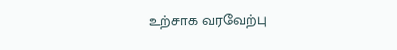உற்சாக வரவேற்பு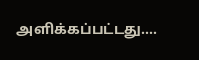அளிக்கப்பட்டது....